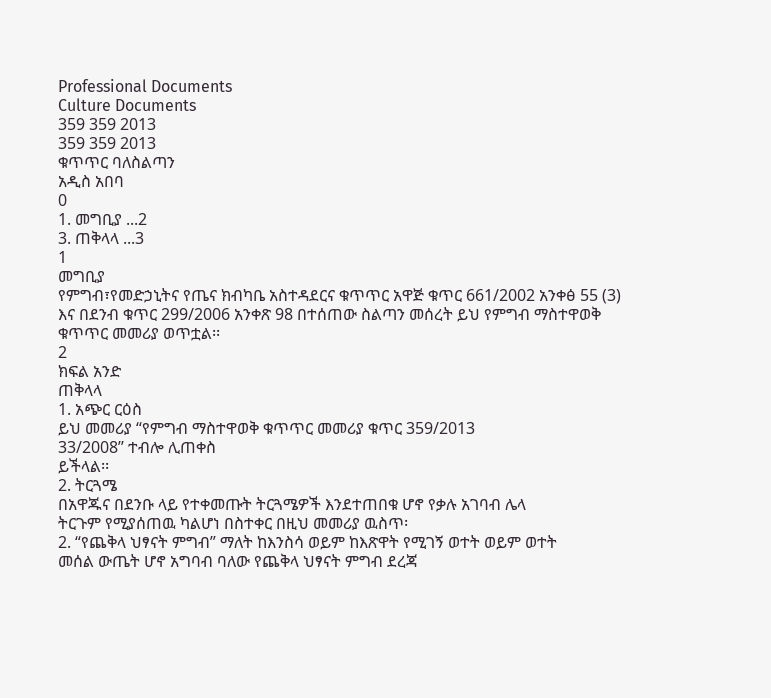Professional Documents
Culture Documents
359 359 2013
359 359 2013
ቁጥጥር ባለስልጣን
አዲስ አበባ
0
1. መግቢያ ...2
3. ጠቅላላ ...3
1
መግቢያ
የምግብ፣የመድኃኒትና የጤና ክብካቤ አስተዳደርና ቁጥጥር አዋጅ ቁጥር 661/2002 አንቀፅ 55 (3)
እና በደንብ ቁጥር 299/2006 አንቀጽ 98 በተሰጠው ስልጣን መሰረት ይህ የምግብ ማስተዋወቅ
ቁጥጥር መመሪያ ወጥቷል፡፡
2
ክፍል አንድ
ጠቅላላ
1. አጭር ርዕስ
ይህ መመሪያ “የምግብ ማስተዋወቅ ቁጥጥር መመሪያ ቁጥር 359/2013
33/2008’’ ተብሎ ሊጠቀስ
ይችላል፡፡
2. ትርጓሜ
በአዋጁና በደንቡ ላይ የተቀመጡት ትርጓሜዎች እንደተጠበቁ ሆኖ የቃሉ አገባብ ሌላ
ትርጉም የሚያሰጠዉ ካልሆነ በስተቀር በዚህ መመሪያ ዉስጥ፡
2. “የጨቅላ ህፃናት ምግብ” ማለት ከእንስሳ ወይም ከእጽዋት የሚገኝ ወተት ወይም ወተት
መሰል ውጤት ሆኖ አግባብ ባለው የጨቅላ ህፃናት ምግብ ደረጃ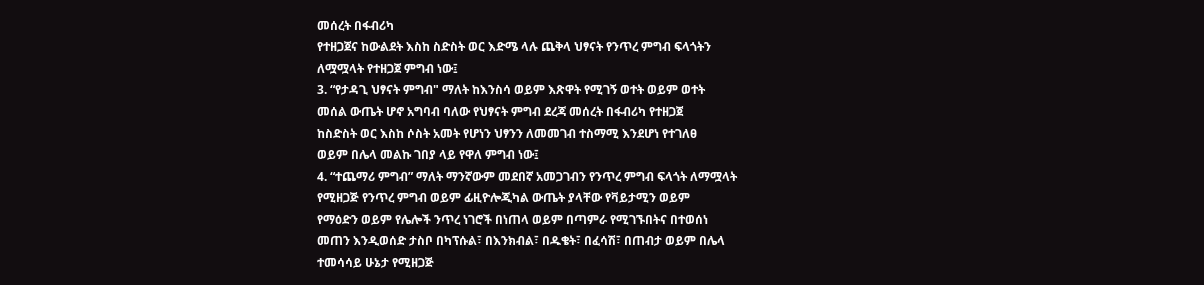መሰረት በፋብሪካ
የተዘጋጀና ከውልደት እስከ ስድስት ወር እድሜ ላሉ ጨቅላ ህፃናት የንጥረ ምግብ ፍላጎትን
ለሟሟላት የተዘጋጀ ምግብ ነው፤
3. “የታዳጊ ህፃናት ምግብ" ማለት ከእንስሳ ወይም እጽዋት የሚገኝ ወተት ወይም ወተት
መሰል ውጤት ሆኖ አግባብ ባለው የህፃናት ምግብ ደረጃ መሰረት በፋብሪካ የተዘጋጀ
ከስድስት ወር እስከ ሶስት አመት የሆነን ህፃንን ለመመገብ ተስማሚ እንደሆነ የተገለፀ
ወይም በሌላ መልኩ ገበያ ላይ የዋለ ምግብ ነው፤
4. “ተጨማሪ ምግብ” ማለት ማንኛውም መደበኛ አመጋገብን የንጥረ ምግብ ፍላጎት ለማሟላት
የሚዘጋጅ የንጥረ ምግብ ወይም ፊዚዮሎጂካል ውጤት ያላቸው የቫይታሚን ወይም
የማዕድን ወይም የሌሎች ንጥረ ነገሮች በነጠላ ወይም በጣምራ የሚገኙበትና በተወሰነ
መጠን እንዲወሰድ ታስቦ በካፕሱል፣ በእንክብል፣ በዱቄት፣ በፈሳሽ፣ በጠብታ ወይም በሌላ
ተመሳሳይ ሁኔታ የሚዘጋጅ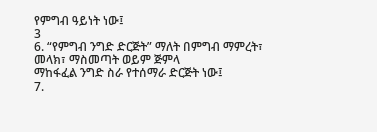የምግብ ዓይነት ነው፤
3
6. “የምግብ ንግድ ድርጅት” ማለት በምግብ ማምረት፣ መላክ፣ ማስመጣት ወይም ጅምላ
ማከፋፈል ንግድ ስራ የተሰማራ ድርጅት ነው፤
7.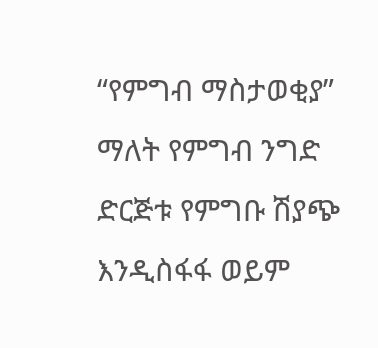“የምግብ ማስታወቂያ” ማለት የምግብ ንግድ ድርጅቱ የምግቡ ሽያጭ እንዲስፋፋ ወይም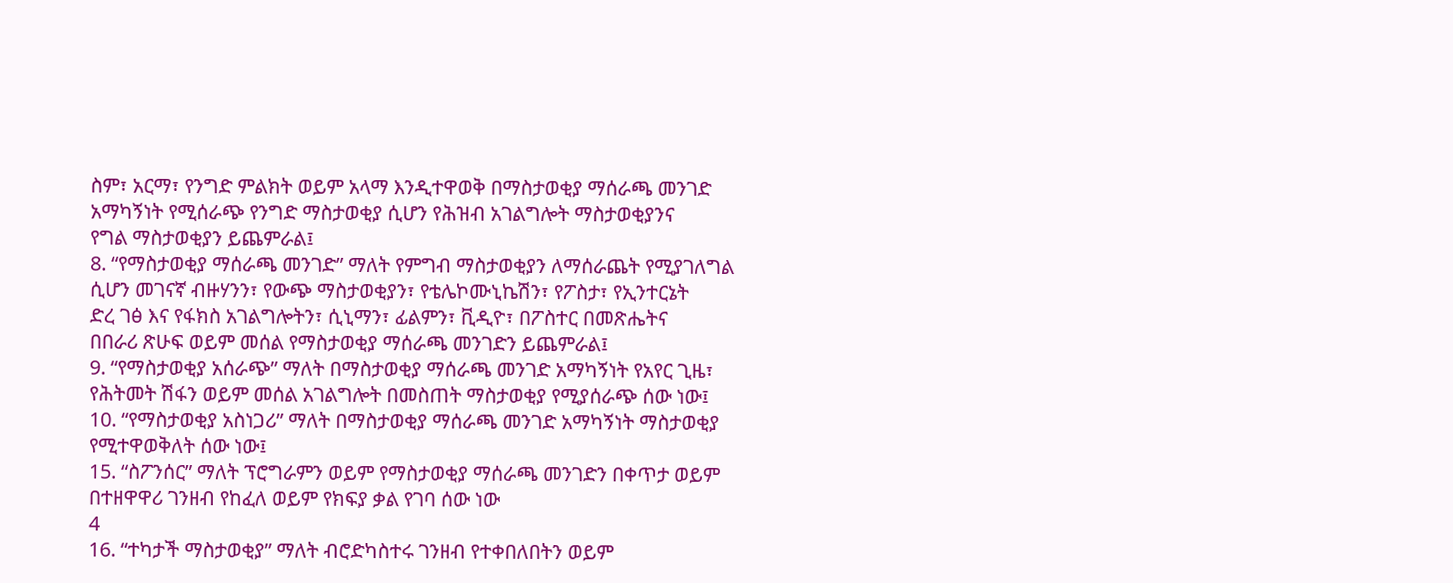ስም፣ አርማ፣ የንግድ ምልክት ወይም አላማ እንዲተዋወቅ በማስታወቂያ ማሰራጫ መንገድ
አማካኝነት የሚሰራጭ የንግድ ማስታወቂያ ሲሆን የሕዝብ አገልግሎት ማስታወቂያንና
የግል ማስታወቂያን ይጨምራል፤
8. “የማስታወቂያ ማሰራጫ መንገድ” ማለት የምግብ ማስታወቂያን ለማሰራጨት የሚያገለግል
ሲሆን መገናኛ ብዙሃንን፣ የውጭ ማስታወቂያን፣ የቴሌኮሙኒኬሽን፣ የፖስታ፣ የኢንተርኔት
ድረ ገፅ እና የፋክስ አገልግሎትን፣ ሲኒማን፣ ፊልምን፣ ቪዲዮ፣ በፖስተር በመጽሔትና
በበራሪ ጽሁፍ ወይም መሰል የማስታወቂያ ማሰራጫ መንገድን ይጨምራል፤
9. “የማስታወቂያ አሰራጭ” ማለት በማስታወቂያ ማሰራጫ መንገድ አማካኝነት የአየር ጊዜ፣
የሕትመት ሽፋን ወይም መሰል አገልግሎት በመስጠት ማስታወቂያ የሚያሰራጭ ሰው ነው፤
10. “የማስታወቂያ አስነጋሪ” ማለት በማስታወቂያ ማሰራጫ መንገድ አማካኝነት ማስታወቂያ
የሚተዋወቅለት ሰው ነው፤
15. “ስፖንሰር” ማለት ፕሮግራምን ወይም የማስታወቂያ ማሰራጫ መንገድን በቀጥታ ወይም
በተዘዋዋሪ ገንዘብ የከፈለ ወይም የክፍያ ቃል የገባ ሰው ነው
4
16. “ተካታች ማስታወቂያ” ማለት ብሮድካስተሩ ገንዘብ የተቀበለበትን ወይም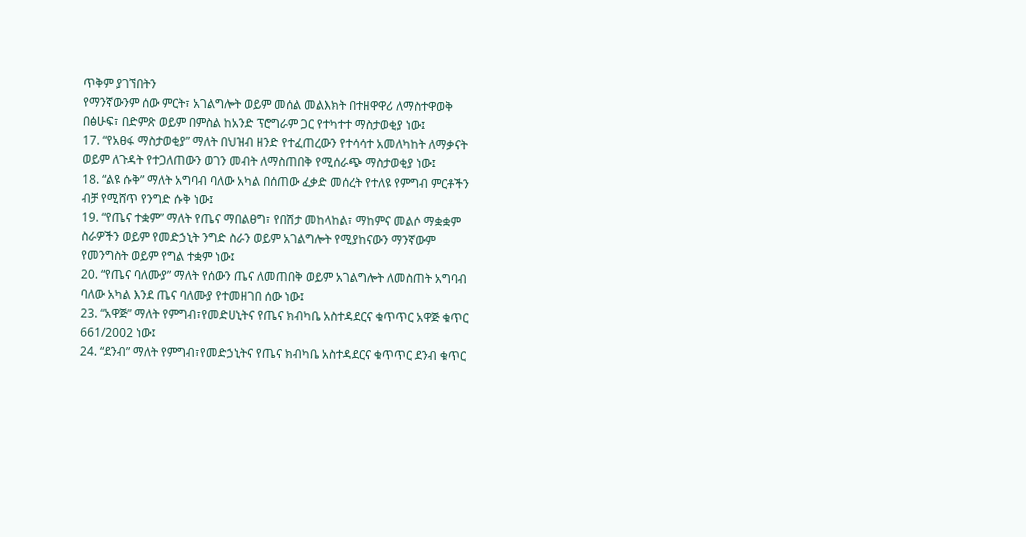ጥቅም ያገኘበትን
የማንኛውንም ሰው ምርት፣ አገልግሎት ወይም መሰል መልእክት በተዘዋዋሪ ለማስተዋወቅ
በፅሁፍ፣ በድምጽ ወይም በምስል ከአንድ ፕሮግራም ጋር የተካተተ ማስታወቂያ ነው፤
17. “የአፀፋ ማስታወቂያ” ማለት በህዝብ ዘንድ የተፈጠረውን የተሳሳተ አመለካከት ለማቃናት
ወይም ለጉዳት የተጋለጠውን ወገን መብት ለማስጠበቅ የሚሰራጭ ማስታወቂያ ነው፤
18. “ልዩ ሱቅ” ማለት አግባብ ባለው አካል በሰጠው ፈቃድ መሰረት የተለዩ የምግብ ምርቶችን
ብቻ የሚሸጥ የንግድ ሱቅ ነው፤
19. “የጤና ተቋም” ማለት የጤና ማበልፀግ፣ የበሽታ መከላከል፣ ማከምና መልሶ ማቋቋም
ስራዎችን ወይም የመድኃኒት ንግድ ስራን ወይም አገልግሎት የሚያከናውን ማንኛውም
የመንግስት ወይም የግል ተቋም ነው፤
20. “የጤና ባለሙያ” ማለት የሰውን ጤና ለመጠበቅ ወይም አገልግሎት ለመስጠት አግባብ
ባለው አካል እንደ ጤና ባለሙያ የተመዘገበ ሰው ነው፤
23. “አዋጅ” ማለት የምግብ፣የመድሀኒትና የጤና ክብካቤ አስተዳደርና ቁጥጥር አዋጅ ቁጥር
661/2002 ነው፤
24. “ደንብ” ማለት የምግብ፣የመድኃኒትና የጤና ክብካቤ አስተዳደርና ቁጥጥር ደንብ ቁጥር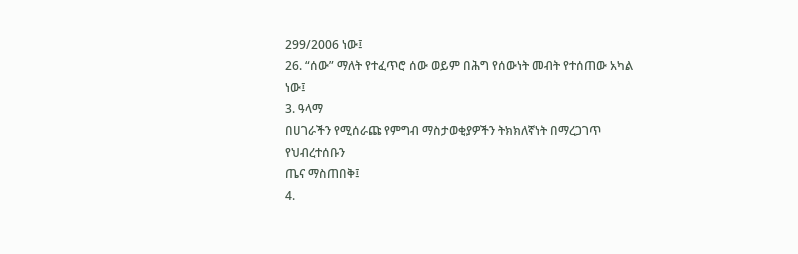299/2006 ነው፤
26. “ሰው” ማለት የተፈጥሮ ሰው ወይም በሕግ የሰውነት መብት የተሰጠው አካል ነው፤
3. ዓላማ
በሀገራችን የሚሰራጩ የምግብ ማስታወቂያዎችን ትክክለኛነት በማረጋገጥ የህብረተሰቡን
ጤና ማስጠበቅ፤
4.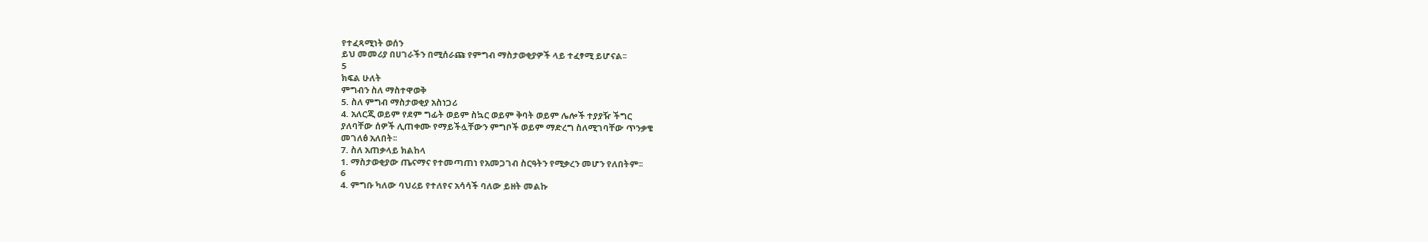የተፈጻሚነት ወሰን
ይህ መመሪያ በሀገራችን በሚሰራጩ የምግብ ማስታወቂያዎች ላይ ተፈፃሚ ይሆናል፡፡
5
ክፍል ሁለት
ምግብን ስለ ማስተዋወቅ
5. ስለ ምግብ ማስታወቂያ አስነጋሪ
4. አለርጂ ወይም የደም ግፊት ወይም ስኳር ወይም ቅባት ወይም ሌሎች ተያያዥ ችግር
ያለባቸው ሰዎች ሊጠቀሙ የማይችሏቸውን ምግቦች ወይም ማድረግ ስለሚገባቸው ጥንቃቄ
መገለፅ አለበት፡፡
7. ስለ አጠቃላይ ክልከላ
1. ማስታወቂያው ጤናማና የተመጣጠነ የአመጋገብ ስርዓትን የሚቃረን መሆን የለበትም፡፡
6
4. ምግቡ ካለው ባህሪይ የተለየና አሳሳች ባለው ይዘት መልኩ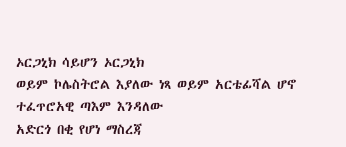ኦርጋኒክ ሳይሆን ኦርጋኒክ
ወይም ኮሌስትሮል እያለው ነጻ ወይም አርቴፊሻል ሆኖ ተፈጥሮአዊ ጣእም እንዳለው
አድርጎ በቂ የሆነ ማስረጃ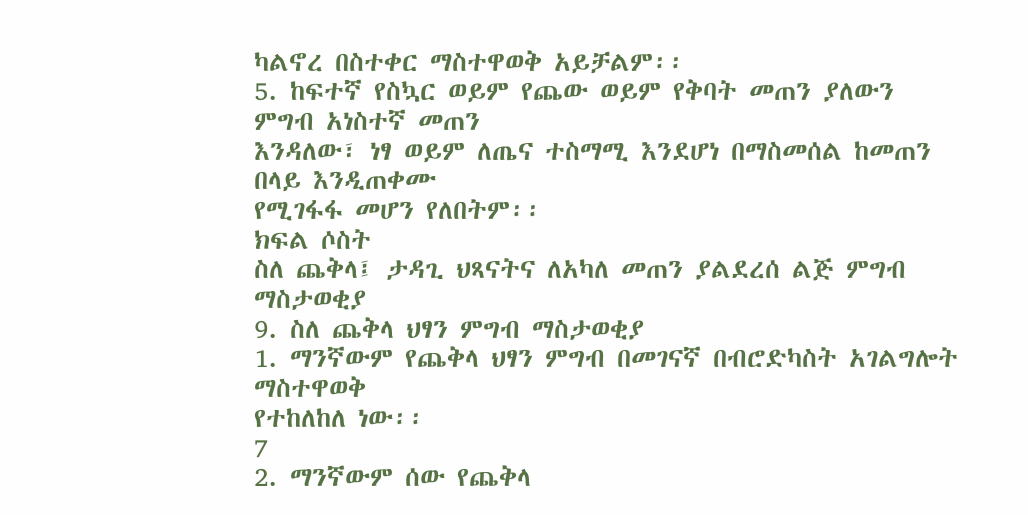ካልኖረ በስተቀር ማስተዋወቅ አይቻልም፡፡
5. ከፍተኛ የስኳር ወይም የጨው ወይም የቅባት መጠን ያለውን ምግብ አነስተኛ መጠን
እንዳለው፣ ነፃ ወይም ለጤና ተስማሚ እንደሆነ በማስመሰል ከመጠን በላይ እንዲጠቀሙ
የሚገፋፋ መሆን የለበትም፡፡
ክፍል ሶስት
ስለ ጨቅላ፤ ታዳጊ ህጻናትና ለአካለ መጠን ያልደረሰ ልጅ ምግብ ማስታወቂያ
9. ስለ ጨቅላ ህፃን ምግብ ማስታወቂያ
1. ማንኛውም የጨቅላ ህፃን ምግብ በመገናኛ በብሮድካስት አገልግሎት ማስተዋወቅ
የተከለከለ ነው፡፡
7
2. ማንኛውም ሰው የጨቅላ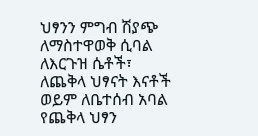ህፃንን ምግብ ሽያጭ ለማስተዋወቅ ሲባል ለእርጉዝ ሴቶች፣
ለጨቅላ ህፃናት እናቶች ወይም ለቤተሰብ አባል የጨቅላ ህፃን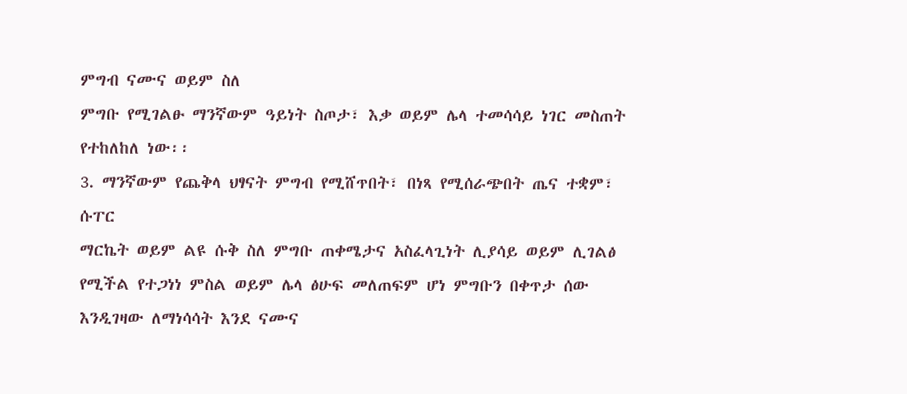ምግብ ናሙና ወይም ስለ
ምግቡ የሚገልፁ ማንኛውም ዓይነት ስጦታ፣ እቃ ወይም ሌላ ተመሳሳይ ነገር መስጠት
የተከለከለ ነው፡፡
3. ማንኛውም የጨቅላ ህፃናት ምግብ የሚሸጥበት፣ በነጻ የሚሰራጭበት ጤና ተቋም፣ ሱፐር
ማርኬት ወይም ልዩ ሱቅ ስለ ምግቡ ጠቀሜታና አስፈላጊነት ሊያሳይ ወይም ሊገልፅ
የሚችል የተጋነነ ምስል ወይም ሌላ ፅሁፍ መለጠፍም ሆነ ምግቡን በቀጥታ ሰው
እንዲገዛው ለማነሳሳት እንደ ናሙና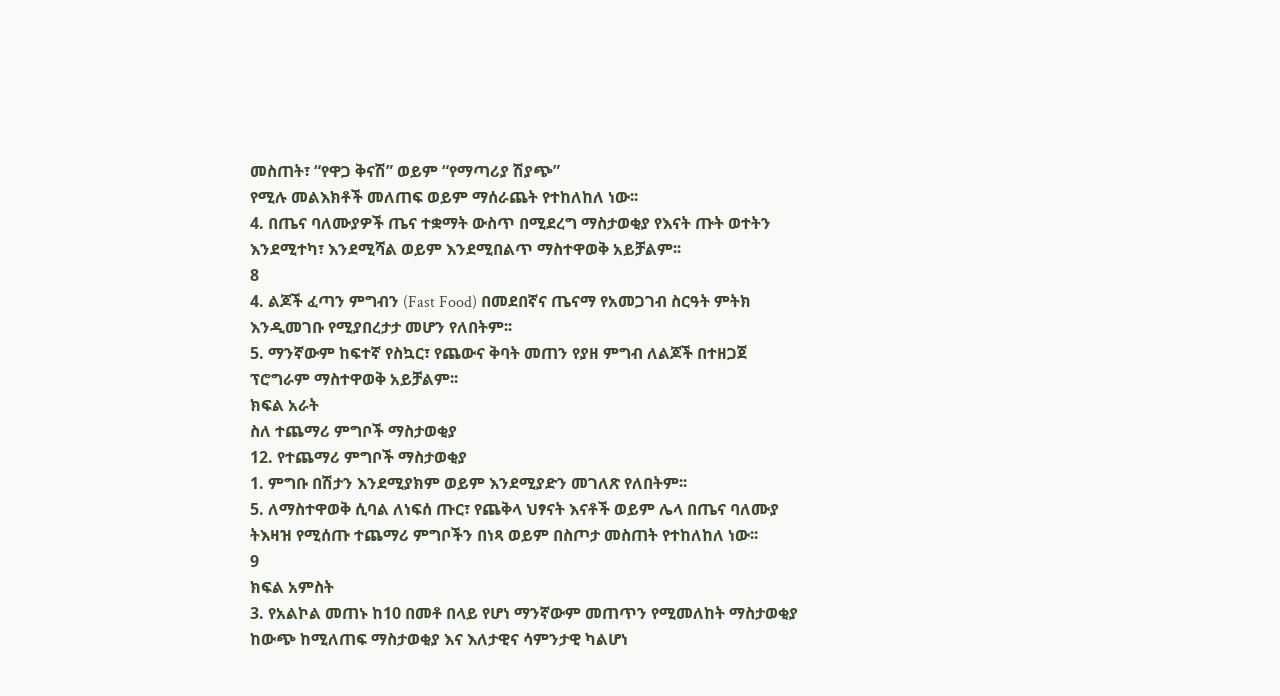መስጠት፣ “የዋጋ ቅናሽ” ወይም “የማጣሪያ ሽያጭ”
የሚሉ መልእክቶች መለጠፍ ወይም ማሰራጨት የተከለከለ ነው፡፡
4. በጤና ባለሙያዎች ጤና ተቋማት ውስጥ በሚደረግ ማስታወቂያ የእናት ጡት ወተትን
እንደሚተካ፣ እንደሚሻል ወይም እንደሚበልጥ ማስተዋወቅ አይቻልም፡፡
8
4. ልጆች ፈጣን ምግብን (Fast Food) በመደበኛና ጤናማ የአመጋገብ ስርዓት ምትክ
እንዲመገቡ የሚያበረታታ መሆን የለበትም፡፡
5. ማንኛውም ከፍተኛ የስኳር፣ የጨውና ቅባት መጠን የያዘ ምግብ ለልጆች በተዘጋጀ
ፕሮግራም ማስተዋወቅ አይቻልም፡፡
ክፍል አራት
ስለ ተጨማሪ ምግቦች ማስታወቂያ
12. የተጨማሪ ምግቦች ማስታወቂያ
1. ምግቡ በሽታን እንደሚያክም ወይም እንደሚያድን መገለጽ የለበትም፡፡
5. ለማስተዋወቅ ሲባል ለነፍሰ ጡር፣ የጨቅላ ህፃናት እናቶች ወይም ሌላ በጤና ባለሙያ
ትእዛዝ የሚሰጡ ተጨማሪ ምግቦችን በነጻ ወይም በስጦታ መስጠት የተከለከለ ነው፡፡
9
ክፍል አምስት
3. የአልኮል መጠኑ ከ10 በመቶ በላይ የሆነ ማንኛውም መጠጥን የሚመለከት ማስታወቂያ
ከውጭ ከሚለጠፍ ማስታወቂያ እና እለታዊና ሳምንታዊ ካልሆነ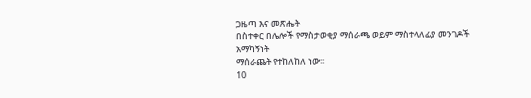ጋዜጣ እና መጽሔት
በስተቀር በሌሎች የማስታወቂያ ማሰራጫ ወይም ማስተላለፊያ መንገዶች አማካኝነት
ማሰራጨት የተከለከለ ነው፡፡
10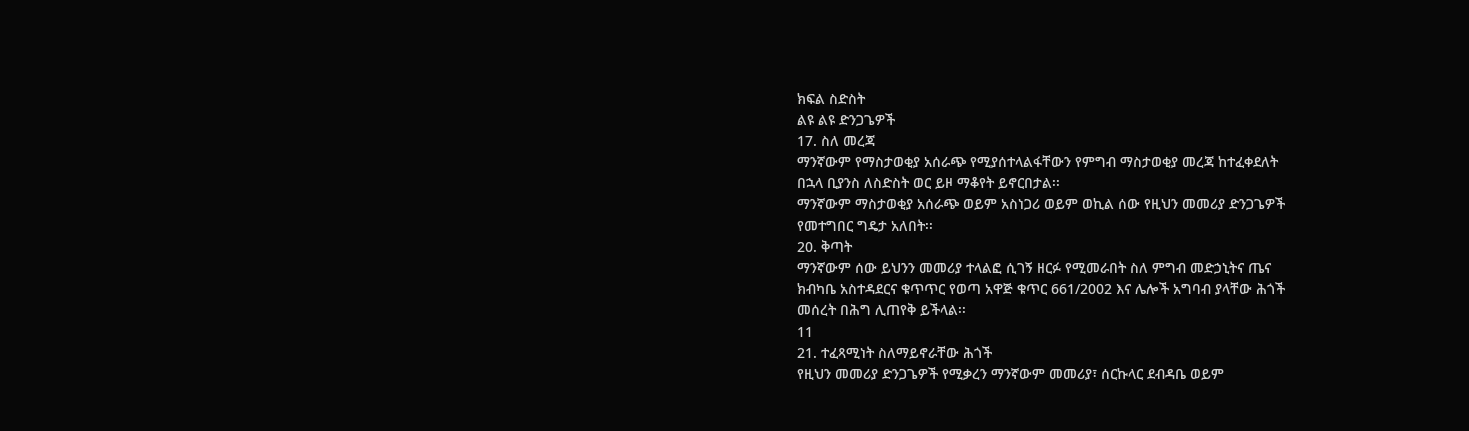ክፍል ስድስት
ልዩ ልዩ ድንጋጌዎች
17. ስለ መረጃ
ማንኛውም የማስታወቂያ አሰራጭ የሚያሰተላልፋቸውን የምግብ ማስታወቂያ መረጃ ከተፈቀደለት
በኋላ ቢያንስ ለስድስት ወር ይዞ ማቆየት ይኖርበታል፡፡
ማንኛውም ማስታወቂያ አሰራጭ ወይም አስነጋሪ ወይም ወኪል ሰው የዚህን መመሪያ ድንጋጌዎች
የመተግበር ግዴታ አለበት፡፡
20. ቅጣት
ማንኛውም ሰው ይህንን መመሪያ ተላልፎ ሲገኝ ዘርፉ የሚመራበት ስለ ምግብ መድኃኒትና ጤና
ክብካቤ አስተዳደርና ቁጥጥር የወጣ አዋጅ ቁጥር 661/2002 እና ሌሎች አግባብ ያላቸው ሕጎች
መሰረት በሕግ ሊጠየቅ ይችላል፡፡
11
21. ተፈጻሚነት ስለማይኖራቸው ሕጎች
የዚህን መመሪያ ድንጋጌዎች የሚቃረን ማንኛውም መመሪያ፣ ሰርኩላር ደብዳቤ ወይም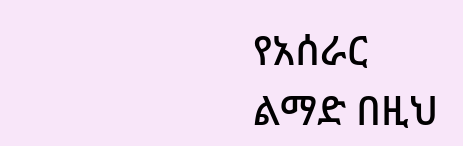የአሰራር
ልማድ በዚህ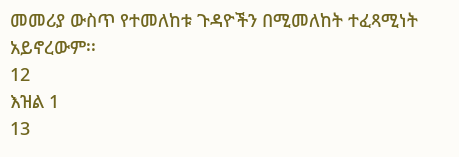መመሪያ ውስጥ የተመለከቱ ጉዳዮችን በሚመለከት ተፈጻሚነት አይኖረውም፡፡
12
እዝል 1
13